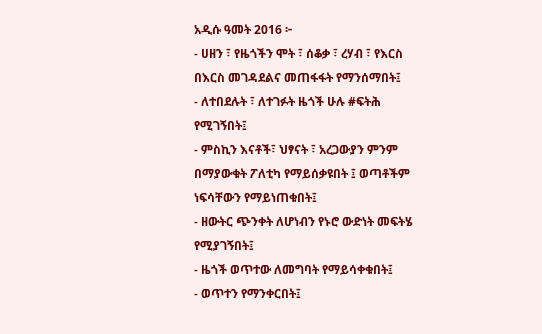አዲሱ ዓመት 2016 ፦
- ሀዘን ፣ የዜጎችን ሞት ፣ ሰቆቃ ፣ ረሃብ ፣ የእርስ በእርስ መገዳደልና መጠፋፋት የማንሰማበት፤
- ለተበደሉት ፣ ለተገፉት ዜጎች ሁሉ #ፍትሕ የሚገኝበት፤
- ምስኪን እናቶች፣ ህፃናት ፣ አረጋውያን ምንም በማያውቁት ፖለቲካ የማይሰቃዩበት ፤ ወጣቶችም ነፍሳቸውን የማይነጠቁበት፤
- ዘውትር ጭንቀት ለሆነብን የኑሮ ውድነት መፍትሄ የሚያገኝበት፤
- ዜጎች ወጥተው ለመግባት የማይሳቀቁበት፤
- ወጥተን የማንቀርበት፤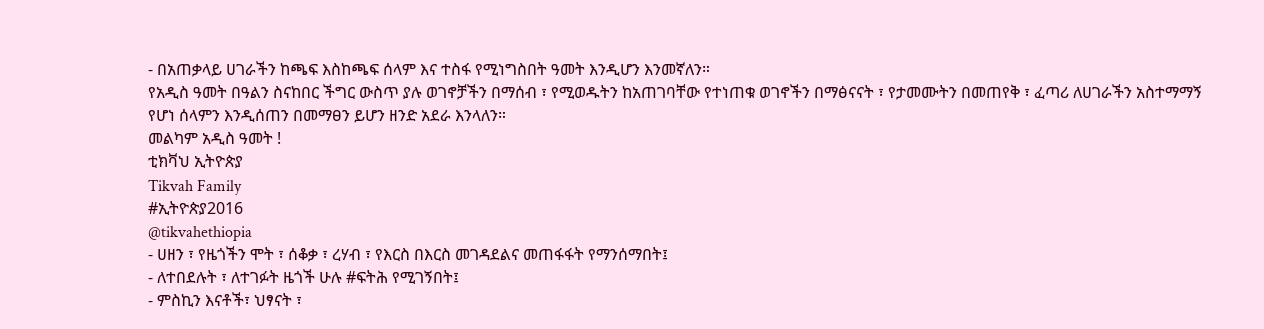- በአጠቃላይ ሀገራችን ከጫፍ እስከጫፍ ሰላም እና ተስፋ የሚነግስበት ዓመት እንዲሆን እንመኛለን።
የአዲስ ዓመት በዓልን ስናከበር ችግር ውስጥ ያሉ ወገኖቻችን በማሰብ ፣ የሚወዱትን ከአጠገባቸው የተነጠቁ ወገኖችን በማፅናናት ፣ የታመሙትን በመጠየቅ ፣ ፈጣሪ ለሀገራችን አስተማማኝ የሆነ ሰላምን እንዲሰጠን በመማፀን ይሆን ዘንድ አደራ እንላለን።
መልካም አዲስ ዓመት !
ቲክቫህ ኢትዮጵያ
Tikvah Family
#ኢትዮጵያ2016
@tikvahethiopia
- ሀዘን ፣ የዜጎችን ሞት ፣ ሰቆቃ ፣ ረሃብ ፣ የእርስ በእርስ መገዳደልና መጠፋፋት የማንሰማበት፤
- ለተበደሉት ፣ ለተገፉት ዜጎች ሁሉ #ፍትሕ የሚገኝበት፤
- ምስኪን እናቶች፣ ህፃናት ፣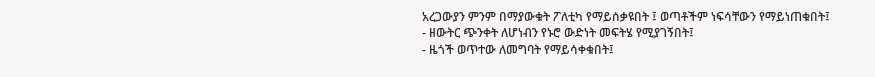አረጋውያን ምንም በማያውቁት ፖለቲካ የማይሰቃዩበት ፤ ወጣቶችም ነፍሳቸውን የማይነጠቁበት፤
- ዘውትር ጭንቀት ለሆነብን የኑሮ ውድነት መፍትሄ የሚያገኝበት፤
- ዜጎች ወጥተው ለመግባት የማይሳቀቁበት፤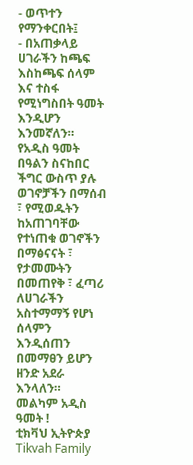- ወጥተን የማንቀርበት፤
- በአጠቃላይ ሀገራችን ከጫፍ እስከጫፍ ሰላም እና ተስፋ የሚነግስበት ዓመት እንዲሆን እንመኛለን።
የአዲስ ዓመት በዓልን ስናከበር ችግር ውስጥ ያሉ ወገኖቻችን በማሰብ ፣ የሚወዱትን ከአጠገባቸው የተነጠቁ ወገኖችን በማፅናናት ፣ የታመሙትን በመጠየቅ ፣ ፈጣሪ ለሀገራችን አስተማማኝ የሆነ ሰላምን እንዲሰጠን በመማፀን ይሆን ዘንድ አደራ እንላለን።
መልካም አዲስ ዓመት !
ቲክቫህ ኢትዮጵያ
Tikvah Family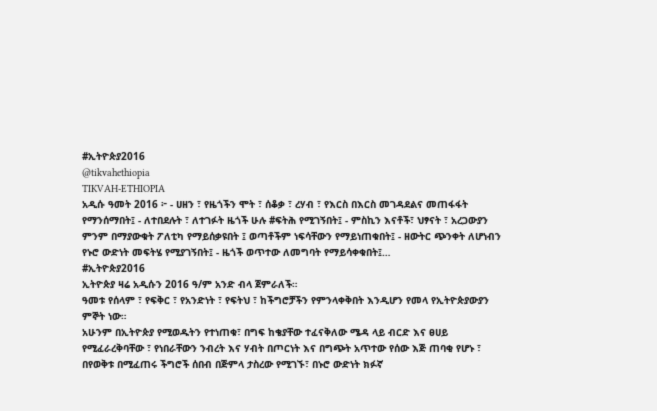#ኢትዮጵያ2016
@tikvahethiopia
TIKVAH-ETHIOPIA
አዲሱ ዓመት 2016 ፦ - ሀዘን ፣ የዜጎችን ሞት ፣ ሰቆቃ ፣ ረሃብ ፣ የእርስ በእርስ መገዳደልና መጠፋፋት የማንሰማበት፤ - ለተበደሉት ፣ ለተገፉት ዜጎች ሁሉ #ፍትሕ የሚገኝበት፤ - ምስኪን እናቶች፣ ህፃናት ፣ አረጋውያን ምንም በማያውቁት ፖለቲካ የማይሰቃዩበት ፤ ወጣቶችም ነፍሳቸውን የማይነጠቁበት፤ - ዘውትር ጭንቀት ለሆነብን የኑሮ ውድነት መፍትሄ የሚያገኝበት፤ - ዜጎች ወጥተው ለመግባት የማይሳቀቁበት፤…
#ኢትዮጵያ2016
ኢትዮጵያ ዛሬ አዲሱን 2016 ዓ/ም አንድ ብላ ጀምራለች።
ዓመቱ የሰላም ፣ የፍቅር ፣ የአንድነት ፣ የፍትህ ፣ ከችግሮቻችን የምንላቀቅበት እንዲሆን የመላ የኢትዮጵያውያን ምኞት ነው።
አሁንም በኢትዮጵያ የሚወዱትን የተነጠቁ፣ በግፍ ከቄያቸው ተፈናቅለው ሜዳ ላይ ብርድ እና ፀሀይ የሚፈራረቅባቸው ፣ የነበራቸውን ንብረት እና ሃብት በጦርነት እና በግጭት አጥተው የሰው እጅ ጠባቂ የሆኑ ፣ በየወቅቱ በሚፈጠሩ ችግሮች ሰበብ በጅምላ ታስረው የሚገኙ፣ በኑሮ ውድነት ክፉኛ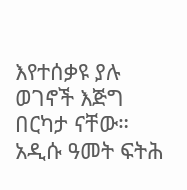እየተሰቃዩ ያሉ ወገኖች እጅግ በርካታ ናቸው።
አዲሱ ዓመት ፍትሕ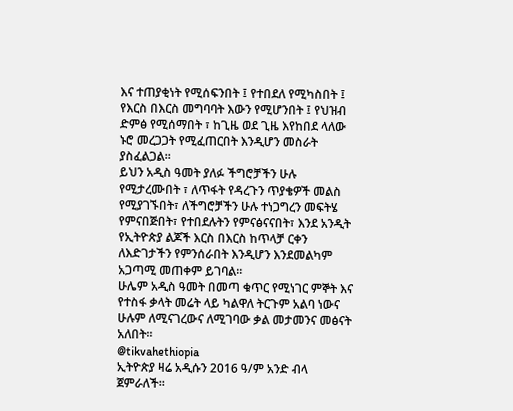እና ተጠያቂነት የሚሰፍንበት ፤ የተበደለ የሚካስበት ፤ የእርስ በእርስ መግባባት እውን የሚሆንበት ፤ የህዝብ ድምፅ የሚሰማበት ፣ ከጊዜ ወደ ጊዜ እየከበደ ላለው ኑሮ መረጋጋት የሚፈጠርበት እንዲሆን መስራት ያስፈልጋል።
ይህን አዲስ ዓመት ያለፉ ችግሮቻችን ሁሉ የሚታረሙበት ፣ ለጥፋት የዳረጉን ጥያቄዎች መልስ የሚያገኙበት፣ ለችግሮቻችን ሁሉ ተነጋግረን መፍትሄ የምናበጅበት፣ የተበደሉትን የምናፅናናበት፣ እንደ አንዲት የኢትዮጵያ ልጆች እርስ በእርስ ከጥላቻ ርቀን ለእድገታችን የምንሰራበት እንዲሆን እንደመልካም አጋጣሚ መጠቀም ይገባል።
ሁሌም አዲስ ዓመት በመጣ ቁጥር የሚነገር ምኞት እና የተስፋ ቃላት መሬት ላይ ካልዋለ ትርጉም አልባ ነውና ሁሉም ለሚናገረውና ለሚገባው ቃል መታመንና መፅናት አለበት።
@tikvahethiopia
ኢትዮጵያ ዛሬ አዲሱን 2016 ዓ/ም አንድ ብላ ጀምራለች።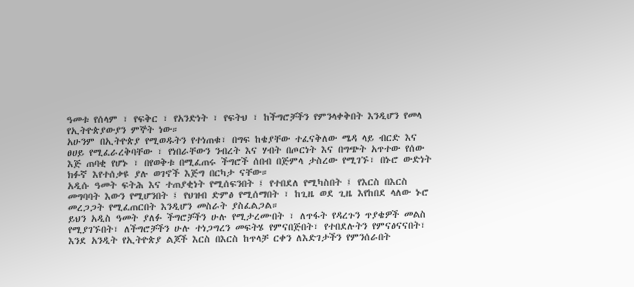ዓመቱ የሰላም ፣ የፍቅር ፣ የአንድነት ፣ የፍትህ ፣ ከችግሮቻችን የምንላቀቅበት እንዲሆን የመላ የኢትዮጵያውያን ምኞት ነው።
አሁንም በኢትዮጵያ የሚወዱትን የተነጠቁ፣ በግፍ ከቄያቸው ተፈናቅለው ሜዳ ላይ ብርድ እና ፀሀይ የሚፈራረቅባቸው ፣ የነበራቸውን ንብረት እና ሃብት በጦርነት እና በግጭት አጥተው የሰው እጅ ጠባቂ የሆኑ ፣ በየወቅቱ በሚፈጠሩ ችግሮች ሰበብ በጅምላ ታስረው የሚገኙ፣ በኑሮ ውድነት ክፉኛ እየተሰቃዩ ያሉ ወገኖች እጅግ በርካታ ናቸው።
አዲሱ ዓመት ፍትሕ እና ተጠያቂነት የሚሰፍንበት ፤ የተበደለ የሚካስበት ፤ የእርስ በእርስ መግባባት እውን የሚሆንበት ፤ የህዝብ ድምፅ የሚሰማበት ፣ ከጊዜ ወደ ጊዜ እየከበደ ላለው ኑሮ መረጋጋት የሚፈጠርበት እንዲሆን መስራት ያስፈልጋል።
ይህን አዲስ ዓመት ያለፉ ችግሮቻችን ሁሉ የሚታረሙበት ፣ ለጥፋት የዳረጉን ጥያቄዎች መልስ የሚያገኙበት፣ ለችግሮቻችን ሁሉ ተነጋግረን መፍትሄ የምናበጅበት፣ የተበደሉትን የምናፅናናበት፣ እንደ አንዲት የኢትዮጵያ ልጆች እርስ በእርስ ከጥላቻ ርቀን ለእድገታችን የምንሰራበት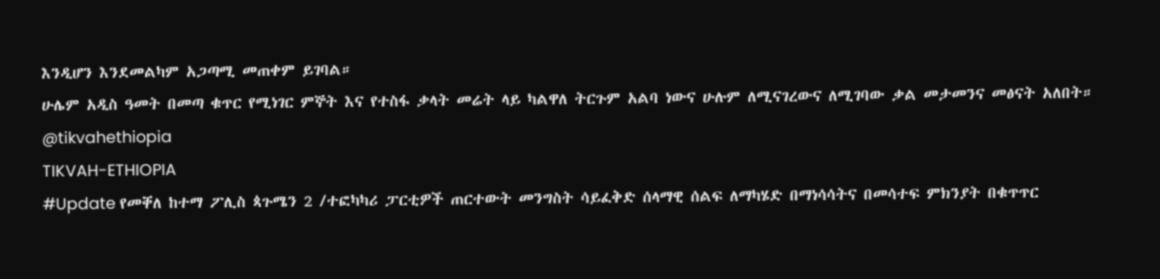እንዲሆን እንደመልካም አጋጣሚ መጠቀም ይገባል።
ሁሌም አዲስ ዓመት በመጣ ቁጥር የሚነገር ምኞት እና የተስፋ ቃላት መሬት ላይ ካልዋለ ትርጉም አልባ ነውና ሁሉም ለሚናገረውና ለሚገባው ቃል መታመንና መፅናት አለበት።
@tikvahethiopia
TIKVAH-ETHIOPIA
#Update የመቐለ ከተማ ፖሊስ ጳጉሜን 2 /ተፎካካሪ ፓርቲዎች ጠርተውት መንግስት ሳይፈቅድ ሰላማዊ ሰልፍ ለማካሄድ በማነሳሳትና በመሳተፍ ምክንያት በቁጥጥር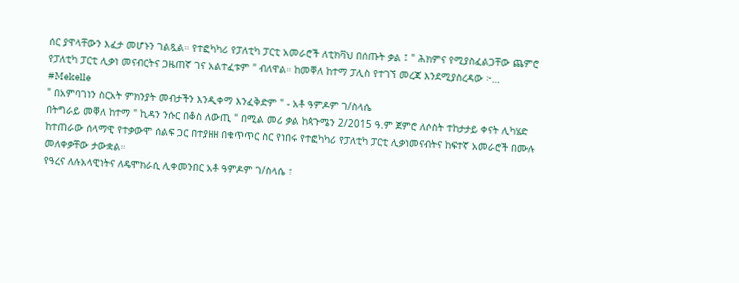ሰር ያዋላቸውን እፈታ መሆኑን ገልጿል። የተፎካካሪ የፓለቲካ ፓርቲ አመራሮች ለቲክቫህ በሰጡት ቃል ፤ " ሕክምና የሚያስፈልጋቸው ጨምሮ የፓለቲካ ፓርቲ ሊቃነ መናብርትና ጋዜጠኛ ገና አልተፈቱም " ብለዋል። ከመቐለ ከተማ ፓሊስ የተገኘ መረጃ እንደሚያስረዳው ፦…
#Mekelle
" በአምባገነን ስርአት ምክንያት መብታችን እንዲቀማ እንፈቅድም " - አቶ ዓምዶም ገ/ስላሴ
በትግራይ መቐለ ከተማ " ኪዳን ንሱር በቆስ ለውጢ " በሚል መሪ ቃል ከጳጉሜን 2/2015 ዓ.ም ጀምሮ ለሶስት ተከታታይ ቀናት ሊካሄድ ከተጠራው ሰላማዊ የተቃውሞ ሰልፍ ጋር በተያዘዘ በቁጥጥር ስር የነበሩ የተፎካካሪ የፓለቲካ ፓርቲ ሊቃነመናብትና ከፍተኛ አመራሮች በሙሉ መለቀቃቸው ታውቋል።
የዓረና ለሉአላዊነትና ለዴሞክራሲ ሊቀመንበር አቶ ዓምዶም ገ/ስላሴ ፣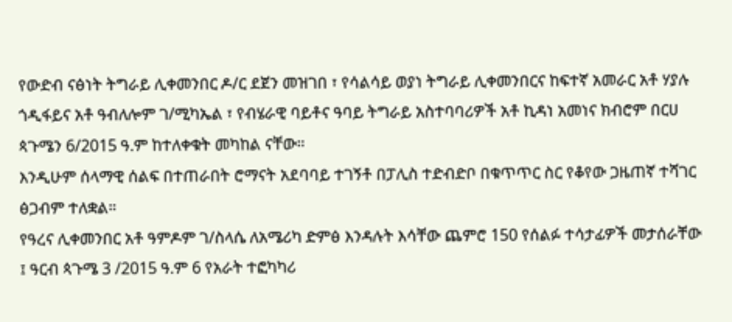የውድብ ናፅነት ትግራይ ሊቀመንበር ዶ/ር ደጀን መዝገበ ፣ የሳልሳይ ወያነ ትግራይ ሊቀመንበርና ከፍተኛ አመራር አቶ ሃያሉ ጎዲፋይና አቶ ዓብለሎም ገ/ሚካኤል ፣ የብሄራዊ ባይቶና ዓባይ ትግራይ አስተባባሪዎች አቶ ኪዳነ አመነና ክብሮም በርሀ ጳጉሜን 6/2015 ዓ.ም ከተለቀቁት መካከል ናቸው።
እንዲሁም ሰላማዊ ሰልፍ በተጠራበት ሮማናት አደባባይ ተገኝቶ በፓሊስ ተድብድቦ በቁጥጥር ስር የቆየው ጋዜጠኛ ተሻገር ፅጋብም ተለቋል።
የዓረና ሊቀመንበር አቶ ዓምዶም ገ/ስላሴ ለአሜሪካ ድምፅ እንዳሉት እሳቸው ጨምሮ 150 የሰልፉ ተሳታፊዎች መታሰራቸው ፤ ዓርብ ጳጉሜ 3 /2015 ዓ.ም 6 የአራት ተፎካካሪ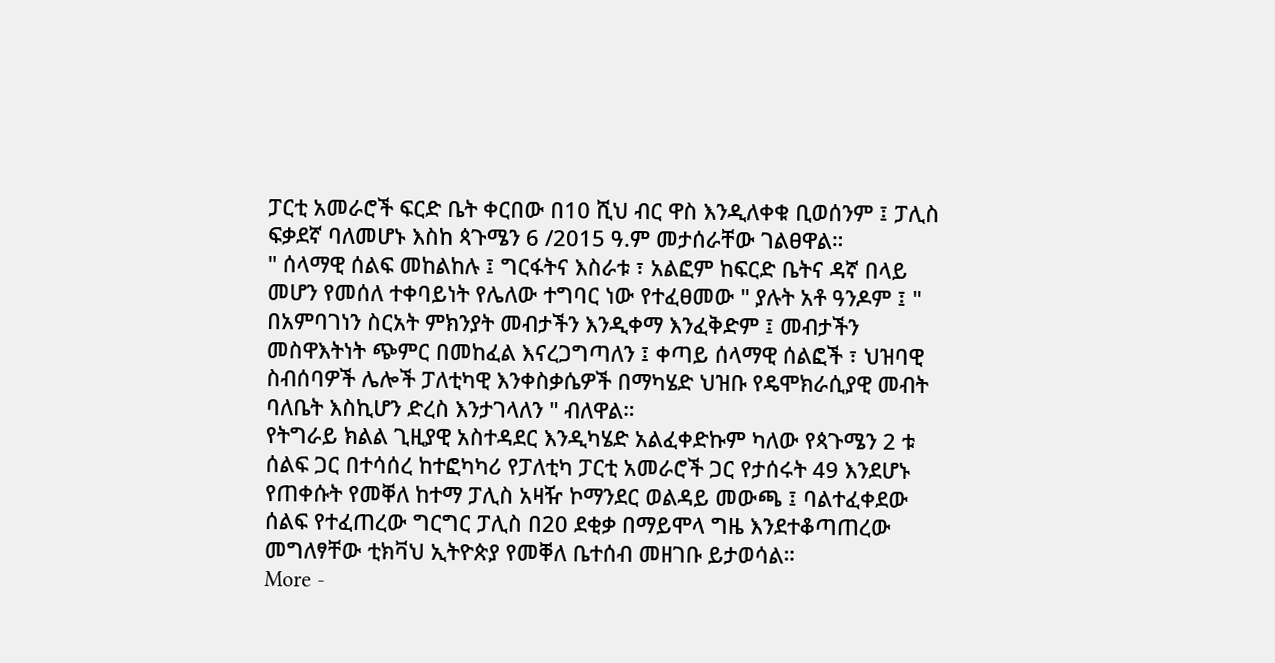ፓርቲ አመራሮች ፍርድ ቤት ቀርበው በ10 ሺህ ብር ዋስ እንዲለቀቁ ቢወሰንም ፤ ፓሊስ ፍቃደኛ ባለመሆኑ እስከ ጳጉሜን 6 /2015 ዓ.ም መታሰራቸው ገልፀዋል።
" ሰላማዊ ሰልፍ መከልከሉ ፤ ግርፋትና እስራቱ ፣ አልፎም ከፍርድ ቤትና ዳኛ በላይ መሆን የመሰለ ተቀባይነት የሌለው ተግባር ነው የተፈፀመው " ያሉት አቶ ዓንዶም ፤ " በአምባገነን ስርአት ምክንያት መብታችን እንዲቀማ እንፈቅድም ፤ መብታችን መስዋእትነት ጭምር በመከፈል እናረጋግጣለን ፤ ቀጣይ ሰላማዊ ሰልፎች ፣ ህዝባዊ ስብሰባዎች ሌሎች ፓለቲካዊ እንቀስቃሴዎች በማካሄድ ህዝቡ የዴሞክራሲያዊ መብት ባለቤት እስኪሆን ድረስ እንታገላለን " ብለዋል።
የትግራይ ክልል ጊዚያዊ አስተዳደር እንዲካሄድ አልፈቀድኩም ካለው የጳጉሜን 2 ቱ ሰልፍ ጋር በተሳሰረ ከተፎካካሪ የፓለቲካ ፓርቲ አመራሮች ጋር የታሰሩት 49 እንደሆኑ የጠቀሱት የመቐለ ከተማ ፓሊስ አዛዥ ኮማንደር ወልዳይ መውጫ ፤ ባልተፈቀደው ሰልፍ የተፈጠረው ግርግር ፓሊስ በ20 ደቂቃ በማይሞላ ግዜ እንደተቆጣጠረው መግለፃቸው ቲክቫህ ኢትዮጵያ የመቐለ ቤተሰብ መዘገቡ ይታወሳል።
More -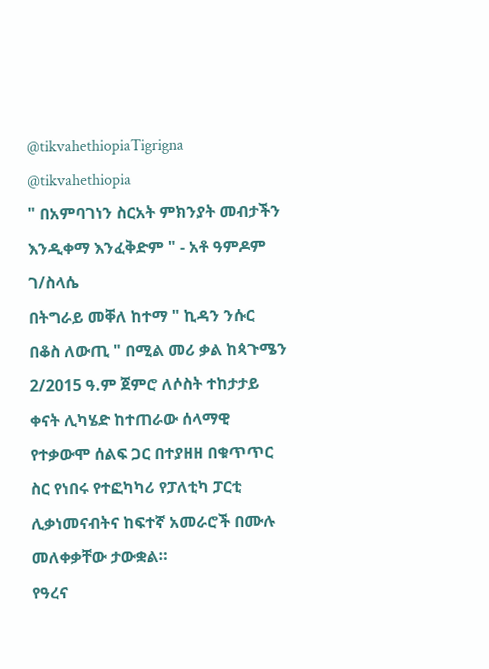@tikvahethiopiaTigrigna
@tikvahethiopia
" በአምባገነን ስርአት ምክንያት መብታችን እንዲቀማ እንፈቅድም " - አቶ ዓምዶም ገ/ስላሴ
በትግራይ መቐለ ከተማ " ኪዳን ንሱር በቆስ ለውጢ " በሚል መሪ ቃል ከጳጉሜን 2/2015 ዓ.ም ጀምሮ ለሶስት ተከታታይ ቀናት ሊካሄድ ከተጠራው ሰላማዊ የተቃውሞ ሰልፍ ጋር በተያዘዘ በቁጥጥር ስር የነበሩ የተፎካካሪ የፓለቲካ ፓርቲ ሊቃነመናብትና ከፍተኛ አመራሮች በሙሉ መለቀቃቸው ታውቋል።
የዓረና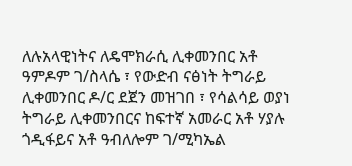ለሉአላዊነትና ለዴሞክራሲ ሊቀመንበር አቶ ዓምዶም ገ/ስላሴ ፣ የውድብ ናፅነት ትግራይ ሊቀመንበር ዶ/ር ደጀን መዝገበ ፣ የሳልሳይ ወያነ ትግራይ ሊቀመንበርና ከፍተኛ አመራር አቶ ሃያሉ ጎዲፋይና አቶ ዓብለሎም ገ/ሚካኤል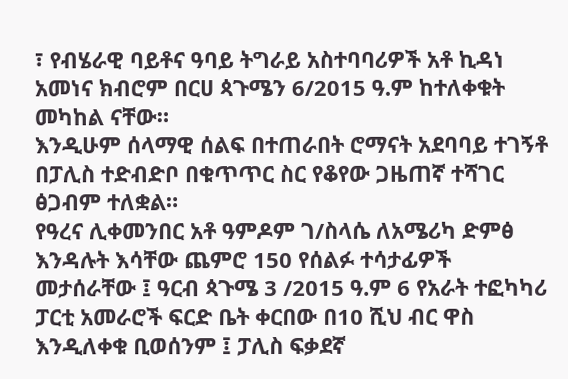፣ የብሄራዊ ባይቶና ዓባይ ትግራይ አስተባባሪዎች አቶ ኪዳነ አመነና ክብሮም በርሀ ጳጉሜን 6/2015 ዓ.ም ከተለቀቁት መካከል ናቸው።
እንዲሁም ሰላማዊ ሰልፍ በተጠራበት ሮማናት አደባባይ ተገኝቶ በፓሊስ ተድብድቦ በቁጥጥር ስር የቆየው ጋዜጠኛ ተሻገር ፅጋብም ተለቋል።
የዓረና ሊቀመንበር አቶ ዓምዶም ገ/ስላሴ ለአሜሪካ ድምፅ እንዳሉት እሳቸው ጨምሮ 150 የሰልፉ ተሳታፊዎች መታሰራቸው ፤ ዓርብ ጳጉሜ 3 /2015 ዓ.ም 6 የአራት ተፎካካሪ ፓርቲ አመራሮች ፍርድ ቤት ቀርበው በ10 ሺህ ብር ዋስ እንዲለቀቁ ቢወሰንም ፤ ፓሊስ ፍቃደኛ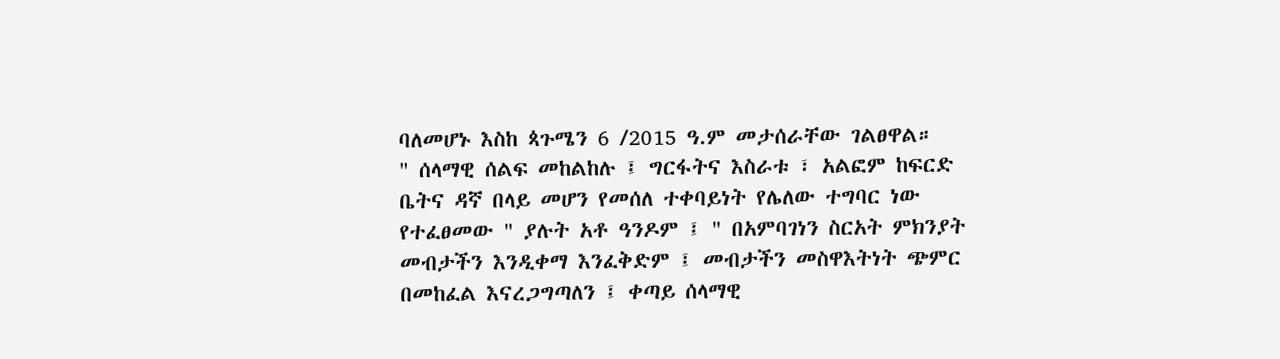ባለመሆኑ እስከ ጳጉሜን 6 /2015 ዓ.ም መታሰራቸው ገልፀዋል።
" ሰላማዊ ሰልፍ መከልከሉ ፤ ግርፋትና እስራቱ ፣ አልፎም ከፍርድ ቤትና ዳኛ በላይ መሆን የመሰለ ተቀባይነት የሌለው ተግባር ነው የተፈፀመው " ያሉት አቶ ዓንዶም ፤ " በአምባገነን ስርአት ምክንያት መብታችን እንዲቀማ እንፈቅድም ፤ መብታችን መስዋእትነት ጭምር በመከፈል እናረጋግጣለን ፤ ቀጣይ ሰላማዊ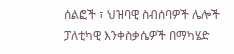ሰልፎች ፣ ህዝባዊ ስብሰባዎች ሌሎች ፓለቲካዊ እንቀስቃሴዎች በማካሄድ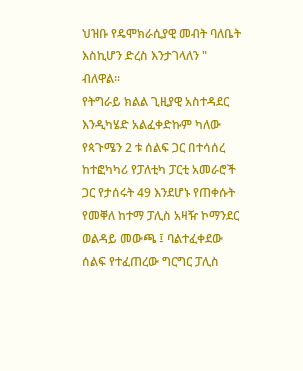ህዝቡ የዴሞክራሲያዊ መብት ባለቤት እስኪሆን ድረስ እንታገላለን " ብለዋል።
የትግራይ ክልል ጊዚያዊ አስተዳደር እንዲካሄድ አልፈቀድኩም ካለው የጳጉሜን 2 ቱ ሰልፍ ጋር በተሳሰረ ከተፎካካሪ የፓለቲካ ፓርቲ አመራሮች ጋር የታሰሩት 49 እንደሆኑ የጠቀሱት የመቐለ ከተማ ፓሊስ አዛዥ ኮማንደር ወልዳይ መውጫ ፤ ባልተፈቀደው ሰልፍ የተፈጠረው ግርግር ፓሊስ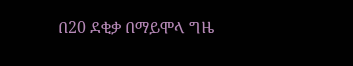በ20 ደቂቃ በማይሞላ ግዜ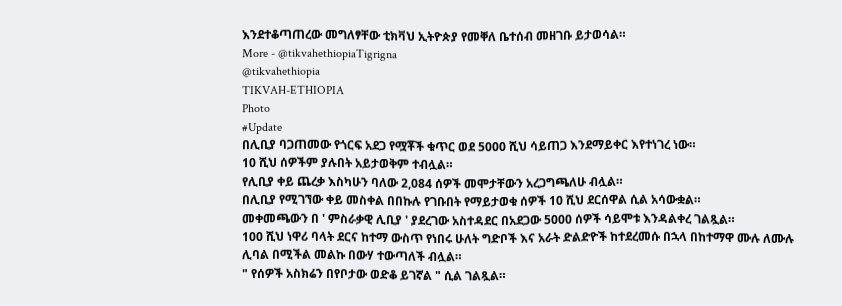እንደተቆጣጠረው መግለፃቸው ቲክቫህ ኢትዮጵያ የመቐለ ቤተሰብ መዘገቡ ይታወሳል።
More - @tikvahethiopiaTigrigna
@tikvahethiopia
TIKVAH-ETHIOPIA
Photo
#Update
በሊቢያ ባጋጠመው የጎርፍ አደጋ የሟቾች ቁጥር ወደ 5000 ሺህ ሳይጠጋ እንደማይቀር እየተነገረ ነው።
10 ሺህ ሰዎችም ያሉበት አይታወቅም ተብሏል።
የሊቢያ ቀይ ጨረቃ እስካሁን ባለው 2,084 ሰዎች መሞታቸውን አረጋግጫለሁ ብሏል።
በሊቢያ የሚገኘው ቀይ መስቀል በበኩሉ የገቡበት የማይታወቁ ሰዎች 10 ሺህ ደርሰዋል ሲል አሳውቋል።
መቀመጫውን በ ' ምስራቃዊ ሊቢያ ' ያደረገው አስተዳደር በአደጋው 5000 ሰዎች ሳይሞቱ እንዳልቀረ ገልጿል።
100 ሺህ ነዋሪ ባላት ደርና ከተማ ውስጥ የነበሩ ሁለት ግድቦች እና አራት ድልድዮች ከተደረመሱ በኋላ በከተማዋ ሙሉ ለሙሉ ሊባል በሚችል መልኩ በውሃ ተውጣለች ብሏል።
" የሰዎች አስክሬን በየቦታው ወድቆ ይገኛል " ሲል ገልጿል።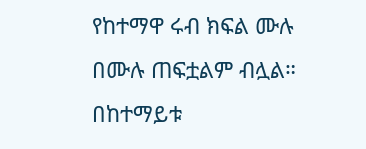የከተማዋ ሩብ ክፍል ሙሉ በሙሉ ጠፍቷልም ብሏል።
በከተማይቱ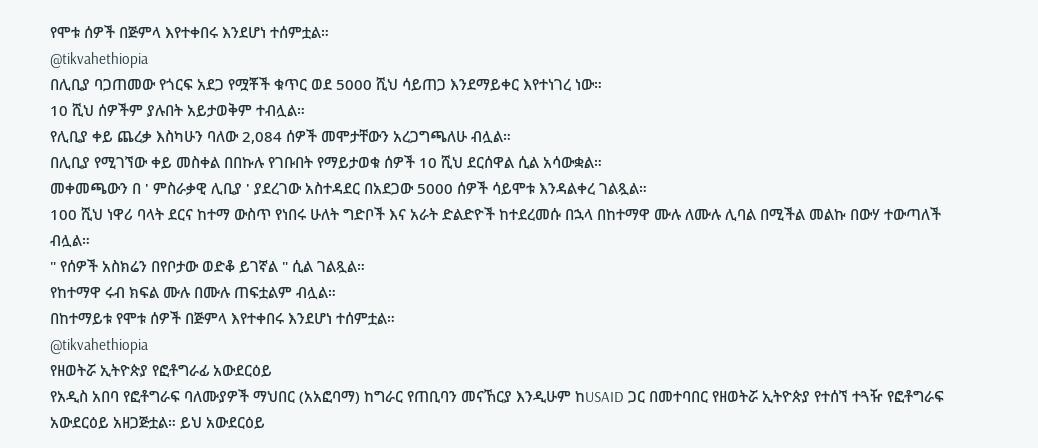የሞቱ ሰዎች በጅምላ እየተቀበሩ እንደሆነ ተሰምቷል።
@tikvahethiopia
በሊቢያ ባጋጠመው የጎርፍ አደጋ የሟቾች ቁጥር ወደ 5000 ሺህ ሳይጠጋ እንደማይቀር እየተነገረ ነው።
10 ሺህ ሰዎችም ያሉበት አይታወቅም ተብሏል።
የሊቢያ ቀይ ጨረቃ እስካሁን ባለው 2,084 ሰዎች መሞታቸውን አረጋግጫለሁ ብሏል።
በሊቢያ የሚገኘው ቀይ መስቀል በበኩሉ የገቡበት የማይታወቁ ሰዎች 10 ሺህ ደርሰዋል ሲል አሳውቋል።
መቀመጫውን በ ' ምስራቃዊ ሊቢያ ' ያደረገው አስተዳደር በአደጋው 5000 ሰዎች ሳይሞቱ እንዳልቀረ ገልጿል።
100 ሺህ ነዋሪ ባላት ደርና ከተማ ውስጥ የነበሩ ሁለት ግድቦች እና አራት ድልድዮች ከተደረመሱ በኋላ በከተማዋ ሙሉ ለሙሉ ሊባል በሚችል መልኩ በውሃ ተውጣለች ብሏል።
" የሰዎች አስክሬን በየቦታው ወድቆ ይገኛል " ሲል ገልጿል።
የከተማዋ ሩብ ክፍል ሙሉ በሙሉ ጠፍቷልም ብሏል።
በከተማይቱ የሞቱ ሰዎች በጅምላ እየተቀበሩ እንደሆነ ተሰምቷል።
@tikvahethiopia
የዘወትሯ ኢትዮጵያ የፎቶግራፊ አውደርዕይ
የአዲስ አበባ የፎቶግራፍ ባለሙያዎች ማህበር (አአፎባማ) ከግራር የጠቢባን መናኸርያ እንዲሁም ከUSAID ጋር በመተባበር የዘወትሯ ኢትዮጵያ የተሰኘ ተጓዥ የፎቶግራፍ አውደርዕይ አዘጋጅቷል። ይህ አውደርዕይ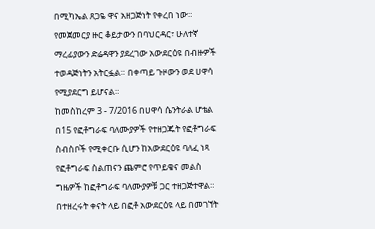በሚካኤል ጸጋዬ ዋና አዘጋጅነት የቀረበ ነው።
የመጀመርያ ዙር ቆይታውን በባህርዳር፣ ሁለተኛ ማረፊያውን ድሬዳዋን ያደረገው አውደርዕዩ በብዙዎች ተወዳጅነትን አትርፏል። በቀጣይ ጉዞውን ወደ ሀዋሳ የሚያደርግ ይሆናል።
ከመስከረም 3 - 7/2016 በሀዋሳ ሴንትራል ሆቴል በ15 የፎቶግራፍ ባለሙያዎች የተዘጋጁት የፎቶግራፍ ስብስቦች የሚቀርቡ ሲሆን ከአውደርዕዩ ባለፈ ነጻ የፎቶግራፍ ስልጠናን ጨምሮ የጥይቄና መልስ ግዜዎች ከፎቶግራፍ ባለሙያዎቹ ጋር ተዘጋጅተዋል።
በተዘረሩት ቀናት ላይ በፎቶ አውደርዕዩ ላይ በመገኘት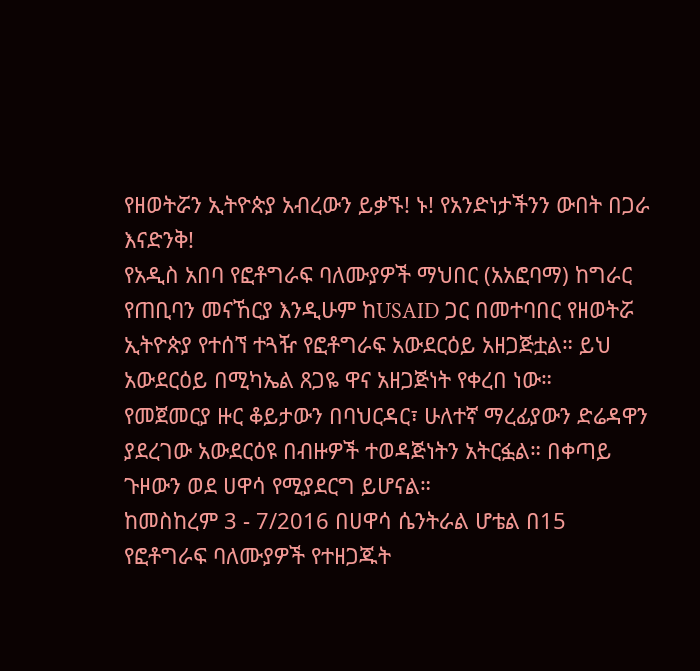የዘወትሯን ኢትዮጵያ አብረውን ይቃኙ! ኑ! የአንድነታችንን ውበት በጋራ እናድንቅ!
የአዲስ አበባ የፎቶግራፍ ባለሙያዎች ማህበር (አአፎባማ) ከግራር የጠቢባን መናኸርያ እንዲሁም ከUSAID ጋር በመተባበር የዘወትሯ ኢትዮጵያ የተሰኘ ተጓዥ የፎቶግራፍ አውደርዕይ አዘጋጅቷል። ይህ አውደርዕይ በሚካኤል ጸጋዬ ዋና አዘጋጅነት የቀረበ ነው።
የመጀመርያ ዙር ቆይታውን በባህርዳር፣ ሁለተኛ ማረፊያውን ድሬዳዋን ያደረገው አውደርዕዩ በብዙዎች ተወዳጅነትን አትርፏል። በቀጣይ ጉዞውን ወደ ሀዋሳ የሚያደርግ ይሆናል።
ከመስከረም 3 - 7/2016 በሀዋሳ ሴንትራል ሆቴል በ15 የፎቶግራፍ ባለሙያዎች የተዘጋጁት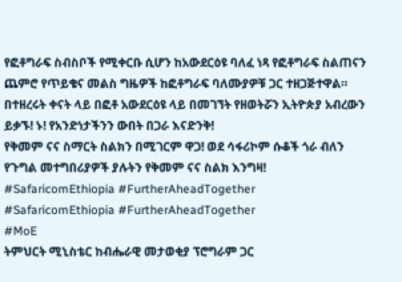የፎቶግራፍ ስብስቦች የሚቀርቡ ሲሆን ከአውደርዕዩ ባለፈ ነጻ የፎቶግራፍ ስልጠናን ጨምሮ የጥይቄና መልስ ግዜዎች ከፎቶግራፍ ባለሙያዎቹ ጋር ተዘጋጅተዋል።
በተዘረሩት ቀናት ላይ በፎቶ አውደርዕዩ ላይ በመገኘት የዘወትሯን ኢትዮጵያ አብረውን ይቃኙ! ኑ! የአንድነታችንን ውበት በጋራ እናድንቅ!
የቅመም ናና ስማርት ስልክን በሚገርም ዋጋ! ወደ ሳፋሪኮም ሱቆች ጎራ ብለን የጉግል መተግበሪያዎች ያሉትን የቅመም ናና ስልክ እንግዛ!
#SafaricomEthiopia #FurtherAheadTogether
#SafaricomEthiopia #FurtherAheadTogether
#MoE
ትምህርት ሚኒስቴር ከብሔራዊ መታወቂያ ፕሮግራም ጋር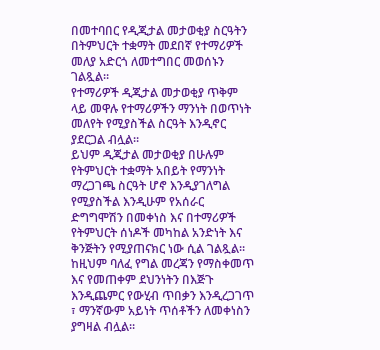በመተባበር የዲጂታል መታወቂያ ስርዓትን በትምህርት ተቋማት መደበኛ የተማሪዎች መለያ አድርጎ ለመተግበር መወሰኑን ገልጿል።
የተማሪዎች ዲጂታል መታወቂያ ጥቅም ላይ መዋሉ የተማሪዎችን ማንነት በወጥነት መለየት የሚያስችል ስርዓት እንዲኖር ያደርጋል ብሏል።
ይህም ዲጂታል መታወቂያ በሁሉም የትምህርት ተቋማት አበይት የማንነት ማረጋገጫ ስርዓት ሆኖ እንዲያገለግል የሚያስችል እንዲሁም የአሰራር ድግግሞሽን በመቀነስ እና በተማሪዎች የትምህርት ሰነዶች መካከል አንድነት እና ቅንጅትን የሚያጠናክር ነው ሲል ገልጿል።
ከዚህም ባለፈ የግል መረጃን የማስቀመጥ እና የመጠቀም ደህንነትን በእጅጉ እንዲጨምር የውሂብ ጥበቃን እንዲረጋገጥ ፣ ማንኛውም አይነት ጥሰቶችን ለመቀነስን ያግዛል ብሏል።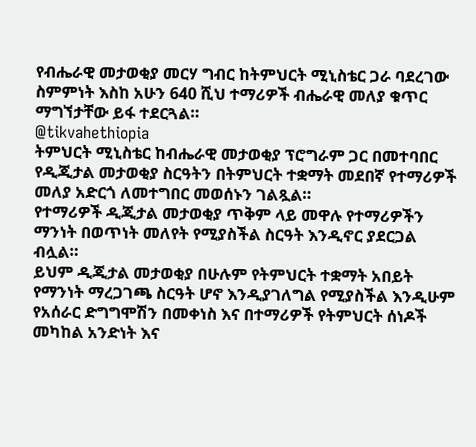የብሔራዊ መታወቂያ መርሃ ግብር ከትምህርት ሚኒስቴር ጋራ ባደረገው ስምምነት እስከ አሁን 640 ሺህ ተማሪዎች ብሔራዊ መለያ ቁጥር ማግኘታቸው ይፋ ተደርጓል።
@tikvahethiopia
ትምህርት ሚኒስቴር ከብሔራዊ መታወቂያ ፕሮግራም ጋር በመተባበር የዲጂታል መታወቂያ ስርዓትን በትምህርት ተቋማት መደበኛ የተማሪዎች መለያ አድርጎ ለመተግበር መወሰኑን ገልጿል።
የተማሪዎች ዲጂታል መታወቂያ ጥቅም ላይ መዋሉ የተማሪዎችን ማንነት በወጥነት መለየት የሚያስችል ስርዓት እንዲኖር ያደርጋል ብሏል።
ይህም ዲጂታል መታወቂያ በሁሉም የትምህርት ተቋማት አበይት የማንነት ማረጋገጫ ስርዓት ሆኖ እንዲያገለግል የሚያስችል እንዲሁም የአሰራር ድግግሞሽን በመቀነስ እና በተማሪዎች የትምህርት ሰነዶች መካከል አንድነት እና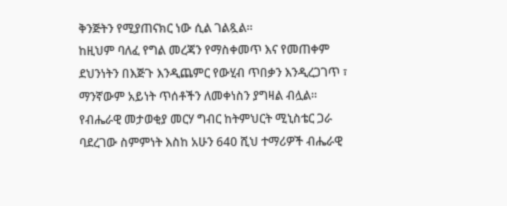ቅንጅትን የሚያጠናክር ነው ሲል ገልጿል።
ከዚህም ባለፈ የግል መረጃን የማስቀመጥ እና የመጠቀም ደህንነትን በእጅጉ እንዲጨምር የውሂብ ጥበቃን እንዲረጋገጥ ፣ ማንኛውም አይነት ጥሰቶችን ለመቀነስን ያግዛል ብሏል።
የብሔራዊ መታወቂያ መርሃ ግብር ከትምህርት ሚኒስቴር ጋራ ባደረገው ስምምነት እስከ አሁን 640 ሺህ ተማሪዎች ብሔራዊ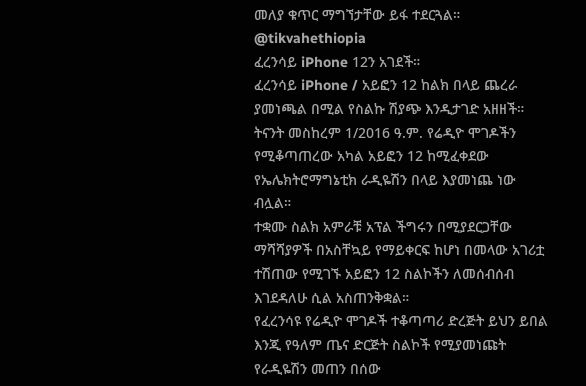መለያ ቁጥር ማግኘታቸው ይፋ ተደርጓል።
@tikvahethiopia
ፈረንሳይ iPhone 12ን አገደች።
ፈረንሳይ iPhone / አይፎን 12 ከልክ በላይ ጨረራ ያመነጫል በሚል የስልኩ ሽያጭ እንዲታገድ አዘዘች።
ትናንት መስከረም 1/2016 ዓ.ም. የሬዲዮ ሞገዶችን የሚቆጣጠረው አካል አይፎን 12 ከሚፈቀደው የኤሌክትሮማግኔቲክ ራዲዬሽን በላይ እያመነጨ ነው ብሏል።
ተቋሙ ስልክ አምራቹ አፕል ችግሩን በሚያደርጋቸው ማሻሻያዎች በአስቸኳይ የማይቀርፍ ከሆነ በመላው አገሪቷ ተሽጠው የሚገኙ አይፎን 12 ስልኮችን ለመሰብሰብ እገደዳለሁ ሲል አስጠንቅቋል።
የፈረንሳዩ የሬዲዮ ሞገዶች ተቆጣጣሪ ድረጅት ይህን ይበል እንጂ የዓለም ጤና ድርጅት ስልኮች የሚያመነጩት የራዲዬሽን መጠን በሰው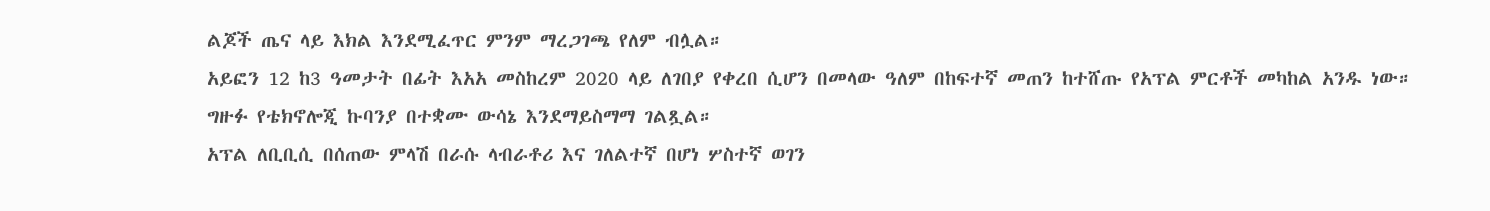ልጆች ጤና ላይ እክል እንደሚፈጥር ምንም ማረጋገጫ የለም ብሏል።
አይፎን 12 ከ3 ዓመታት በፊት እአአ መስከረም 2020 ላይ ለገበያ የቀረበ ሲሆን በመላው ዓለም በከፍተኛ መጠን ከተሸጡ የአፕል ምርቶች መካከል አንዱ ነው።
ግዙፉ የቴክኖሎጂ ኩባንያ በተቋሙ ውሳኔ እንደማይስማማ ገልጿል።
አፕል ለቢቢሲ በሰጠው ምላሽ በራሱ ላብራቶሪ እና ገለልተኛ በሆነ ሦስተኛ ወገን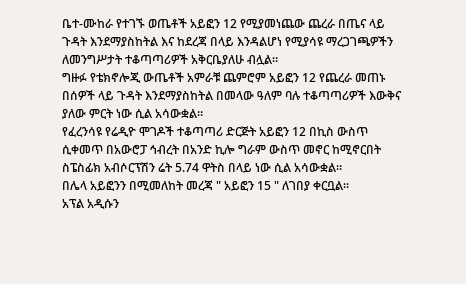ቤተ-ሙከራ የተገኙ ወጤቶች አይፎን 12 የሚያመነጨው ጨረራ በጤና ላይ ጉዳት እንደማያስከትል እና ከደረጃ በላይ እንዳልሆነ የሚያሳዩ ማረጋገጫዎችን ለመንግሥታት ተቆጣጣሪዎች አቅርቤያለሁ ብሏል።
ግዙፉ የቴክኖሎጂ ውጤቶች አምራቹ ጨምሮም አይፎን 12 የጨረራ መጠኑ በሰዎች ላይ ጉዳት እንደማያስከትል በመላው ዓለም ባሉ ተቆጣጣሪዎች እውቅና ያለው ምርት ነው ሲል አሳውቋል።
የፈረንሳዩ የሬዲዮ ሞገዶች ተቆጣጣሪ ድርጅት አይፎን 12 በኪስ ውስጥ ሲቀመጥ በአውሮፓ ኅብረት በአንድ ኪሎ ግራም ውስጥ መኖር ከሚኖርበት ስፔስፊክ አብሶርፕሽን ሬት 5.74 ዋትስ በላይ ነው ሲል አሳውቋል።
በሌላ አይፎንን በሚመለከት መረጃ " አይፎን 15 " ለገበያ ቀርቧል።
አፕል አዲሱን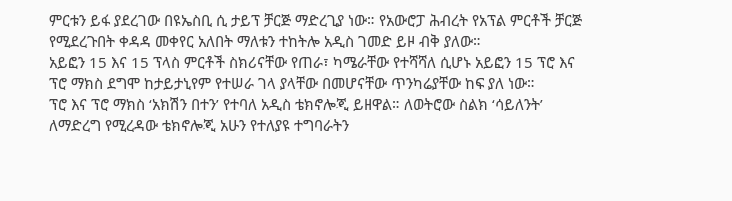ምርቱን ይፋ ያደረገው በዩኤስቢ ሲ ታይፕ ቻርጅ ማድረጊያ ነው። የአውሮፓ ሕብረት የአፕል ምርቶች ቻርጅ የሚደረጉበት ቀዳዳ መቀየር አለበት ማለቱን ተከትሎ አዲስ ገመድ ይዞ ብቅ ያለው።
አይፎን 15 እና 15 ፕላስ ምርቶች ስክሪናቸው የጠራ፣ ካሜራቸው የተሻሻለ ሲሆኑ አይፎን 15 ፕሮ እና ፕሮ ማክስ ደግሞ ከታይታኒየም የተሠራ ገላ ያላቸው በመሆናቸው ጥንካሬያቸው ከፍ ያለ ነው።
ፕሮ እና ፕሮ ማክስ ‘አክሽን በተን’ የተባለ አዲስ ቴክኖሎጂ ይዘዋል። ለወትሮው ስልክ ‘ሳይለንት’ ለማድረግ የሚረዳው ቴክኖሎጂ አሁን የተለያዩ ተግባራትን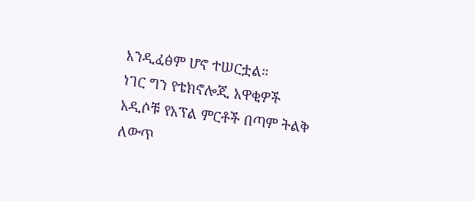እንዲፈፅም ሆኖ ተሠርቷል።
ነገር ግን የቴክኖሎጂ አዋቂዎች አዲሶቹ የአፕል ምርቶች በጣም ትልቅ ለውጥ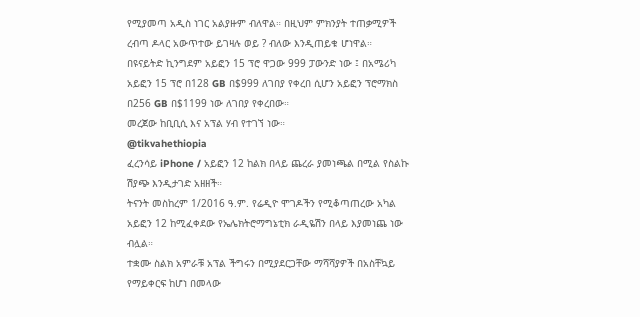የሚያመጣ አዲስ ነገር አልያዙም ብለዋል። በዚህም ምክንያት ተጠቃሚዎች ረብጣ ዶላር አውጥተው ይገዛሉ ወይ ? ብለው እንዲጠይቁ ሆነዋል።
በዩናይትድ ኪንግደም አይፎን 15 ፕሮ ዋጋው 999 ፓውንድ ነው ፤ በአሜሪካ አይፎን 15 ፕሮ በ128 GB በ$999 ለገበያ የቀረበ ሲሆን አይፎን ፕሮማክስ በ256 GB በ$1199 ነው ለገበያ የቀረበው።
መረጀው ከቢቢሲ እና አፕል ሃብ የተገኘ ነው።
@tikvahethiopia
ፈረንሳይ iPhone / አይፎን 12 ከልክ በላይ ጨረራ ያመነጫል በሚል የስልኩ ሽያጭ እንዲታገድ አዘዘች።
ትናንት መስከረም 1/2016 ዓ.ም. የሬዲዮ ሞገዶችን የሚቆጣጠረው አካል አይፎን 12 ከሚፈቀደው የኤሌክትሮማግኔቲክ ራዲዬሽን በላይ እያመነጨ ነው ብሏል።
ተቋሙ ስልክ አምራቹ አፕል ችግሩን በሚያደርጋቸው ማሻሻያዎች በአስቸኳይ የማይቀርፍ ከሆነ በመላው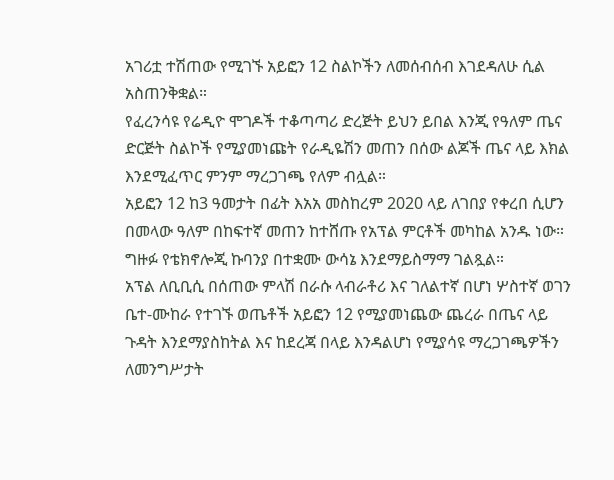አገሪቷ ተሽጠው የሚገኙ አይፎን 12 ስልኮችን ለመሰብሰብ እገደዳለሁ ሲል አስጠንቅቋል።
የፈረንሳዩ የሬዲዮ ሞገዶች ተቆጣጣሪ ድረጅት ይህን ይበል እንጂ የዓለም ጤና ድርጅት ስልኮች የሚያመነጩት የራዲዬሽን መጠን በሰው ልጆች ጤና ላይ እክል እንደሚፈጥር ምንም ማረጋገጫ የለም ብሏል።
አይፎን 12 ከ3 ዓመታት በፊት እአአ መስከረም 2020 ላይ ለገበያ የቀረበ ሲሆን በመላው ዓለም በከፍተኛ መጠን ከተሸጡ የአፕል ምርቶች መካከል አንዱ ነው።
ግዙፉ የቴክኖሎጂ ኩባንያ በተቋሙ ውሳኔ እንደማይስማማ ገልጿል።
አፕል ለቢቢሲ በሰጠው ምላሽ በራሱ ላብራቶሪ እና ገለልተኛ በሆነ ሦስተኛ ወገን ቤተ-ሙከራ የተገኙ ወጤቶች አይፎን 12 የሚያመነጨው ጨረራ በጤና ላይ ጉዳት እንደማያስከትል እና ከደረጃ በላይ እንዳልሆነ የሚያሳዩ ማረጋገጫዎችን ለመንግሥታት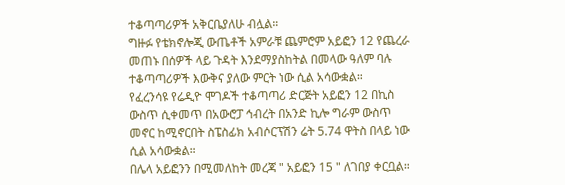ተቆጣጣሪዎች አቅርቤያለሁ ብሏል።
ግዙፉ የቴክኖሎጂ ውጤቶች አምራቹ ጨምሮም አይፎን 12 የጨረራ መጠኑ በሰዎች ላይ ጉዳት እንደማያስከትል በመላው ዓለም ባሉ ተቆጣጣሪዎች እውቅና ያለው ምርት ነው ሲል አሳውቋል።
የፈረንሳዩ የሬዲዮ ሞገዶች ተቆጣጣሪ ድርጅት አይፎን 12 በኪስ ውስጥ ሲቀመጥ በአውሮፓ ኅብረት በአንድ ኪሎ ግራም ውስጥ መኖር ከሚኖርበት ስፔስፊክ አብሶርፕሽን ሬት 5.74 ዋትስ በላይ ነው ሲል አሳውቋል።
በሌላ አይፎንን በሚመለከት መረጃ " አይፎን 15 " ለገበያ ቀርቧል።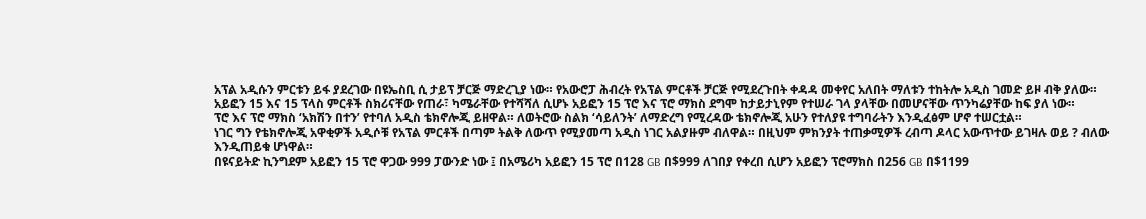አፕል አዲሱን ምርቱን ይፋ ያደረገው በዩኤስቢ ሲ ታይፕ ቻርጅ ማድረጊያ ነው። የአውሮፓ ሕብረት የአፕል ምርቶች ቻርጅ የሚደረጉበት ቀዳዳ መቀየር አለበት ማለቱን ተከትሎ አዲስ ገመድ ይዞ ብቅ ያለው።
አይፎን 15 እና 15 ፕላስ ምርቶች ስክሪናቸው የጠራ፣ ካሜራቸው የተሻሻለ ሲሆኑ አይፎን 15 ፕሮ እና ፕሮ ማክስ ደግሞ ከታይታኒየም የተሠራ ገላ ያላቸው በመሆናቸው ጥንካሬያቸው ከፍ ያለ ነው።
ፕሮ እና ፕሮ ማክስ ‘አክሽን በተን’ የተባለ አዲስ ቴክኖሎጂ ይዘዋል። ለወትሮው ስልክ ‘ሳይለንት’ ለማድረግ የሚረዳው ቴክኖሎጂ አሁን የተለያዩ ተግባራትን እንዲፈፅም ሆኖ ተሠርቷል።
ነገር ግን የቴክኖሎጂ አዋቂዎች አዲሶቹ የአፕል ምርቶች በጣም ትልቅ ለውጥ የሚያመጣ አዲስ ነገር አልያዙም ብለዋል። በዚህም ምክንያት ተጠቃሚዎች ረብጣ ዶላር አውጥተው ይገዛሉ ወይ ? ብለው እንዲጠይቁ ሆነዋል።
በዩናይትድ ኪንግደም አይፎን 15 ፕሮ ዋጋው 999 ፓውንድ ነው ፤ በአሜሪካ አይፎን 15 ፕሮ በ128 GB በ$999 ለገበያ የቀረበ ሲሆን አይፎን ፕሮማክስ በ256 GB በ$1199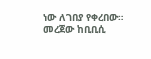ነው ለገበያ የቀረበው።
መረጀው ከቢቢሲ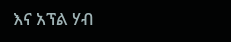እና አፕል ሃብ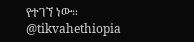የተገኘ ነው።
@tikvahethiopia